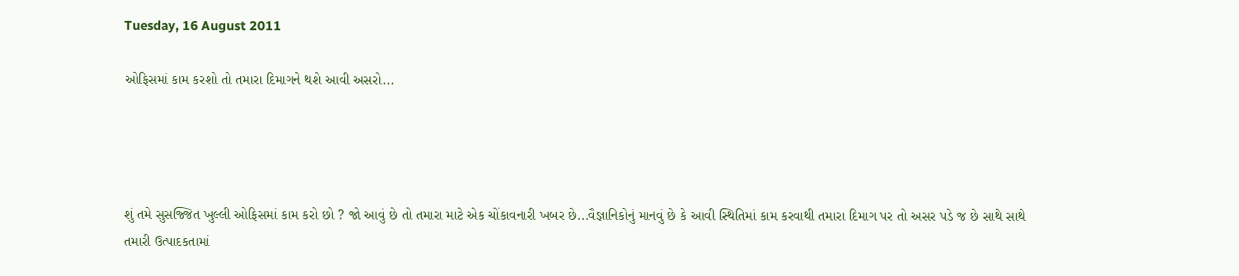Tuesday, 16 August 2011

ઓફિસમાં કામ કરશો તો તમારા દિમાગને થશે આવી અસરો...




શું તમે સુસજ્જિત ખુલ્લી ઓફિસમાં કામ કરો છો ? જો આવું છે તો તમારા માટે એક ચોંકાવનારી ખબર છે...વૈજ્ઞાનિકોનું માનવું છે કે આવી સ્થિતિમાં કામ કરવાથી તમારા દિમાગ પર તો અસર પડે જ છે સાથે સાથે તમારી ઉત્પાદકતામાં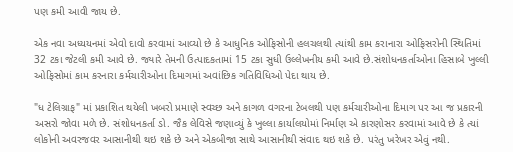પણ કમી આવી જાય છે.

એક નવા અધ્યયનમાં એવો દાવો કરવામાં આવ્યો છે કે આધુનિક ઓફિસોની હલચલથી ત્યાંથી કામ કરાનારા ઓફિસરોની સ્થિતિમાં 32 ટકા જેટલી કમી આવે છે. જ્યારે તેમની ઉત્પાદકતામાં 15 ટકા સુધી ઉલ્લેખનીય કમી આવે છે.સંશોધનકર્તાઓના હિસાબે ખુલ્લી ઓફિસોમાં કામ કરનારા કર્મચારીઓના દિમાગમાં અવાંછિક ગતિવિધિઓ પેદા થાય છે.

"ધ ટેલિગ્રાફ" માં પ્રકાશિત થયેલી ખબરો પ્રમાણે સ્વચ્છ અને કાગળ વગરના ટેબલથી પણ કર્મચારીઓના દિમાગ પર આ જ પ્રકારની અસરો જોવા મળે છે. સંશોધનકર્તા ડો. જૈક લેવિસે જણાવ્યું કે ખુલ્લા કાર્યાલયોમાં નિર્માણ એ કારણોસર કરવામાં આવે છે કે ત્યાં લોકોની અવરજવર આસાનીથી થઇ શકે છે અને એકબીજા સાથે આસાનીથી સંવાદ થઇ શકે છે. પરંતુ ખરેખર એવું નથી.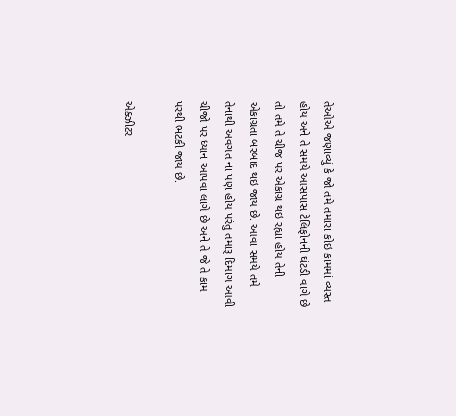તેઓએ જણાવ્યું કે જો તમે તમારા કોઇ કામમાં વ્યસ્ત હોય અને તે સમયે આસપાસ ટેલિફોનની ઘંટડી વાગે છે તો તમે તે ચીજ પર એકાગ્ર થઇ રહ્યા હોય તેની એકાગ્રતા બરબાદ થઇ જાય છે. આવા સમયે તમે તેનાથી અવગત ના પણ હોય પરંતુ તમારૂ દિમાગ આવી ચીજો પર ધ્યાન આપવા લાગે છે અને તે જે તે કામ પરથી ભટકી જાય છે.

એક્ઝીટર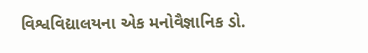વિશ્વવિદ્યાલયના એક મનોવૈજ્ઞાનિક ડો.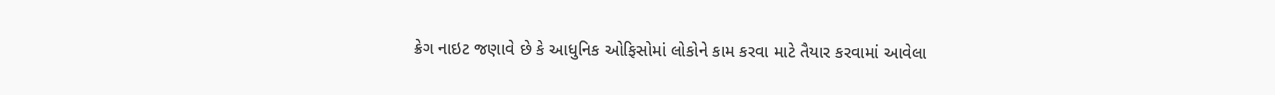ક્રેગ નાઇટ જણાવે છે કે આધુનિક ઓફિસોમાં લોકોને કામ કરવા માટે તૈયાર કરવામાં આવેલા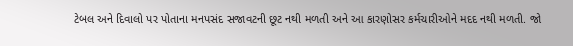ટેબલ અને દિવાલો પર પોતાના મનપસંદ સજાવટની છૂટ નથી મળતી અને આ કારણોસર કર્મચારીઓને મદદ નથી મળતી. જો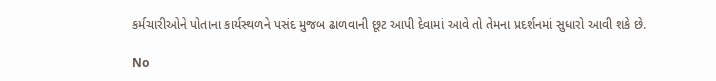કર્મચારીઓને પોતાના કાર્યસ્થળને પસંદ મુજબ ઢાળવાની છૂટ આપી દેવામાં આવે તો તેમના પ્રદર્શનમાં સુધારો આવી શકે છે.

No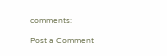comments:

Post a Comment